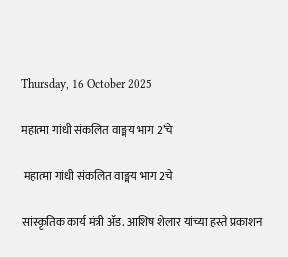Thursday, 16 October 2025

महात्मा गांधी संकलित वाङ्मय भाग 2’चे

 महात्मा गांधी संकलित वाङ्मय भाग 2चे

सांस्कृतिक कार्य मंत्री ॲड. आशिष शेलार यांच्या हस्ते प्रकाशन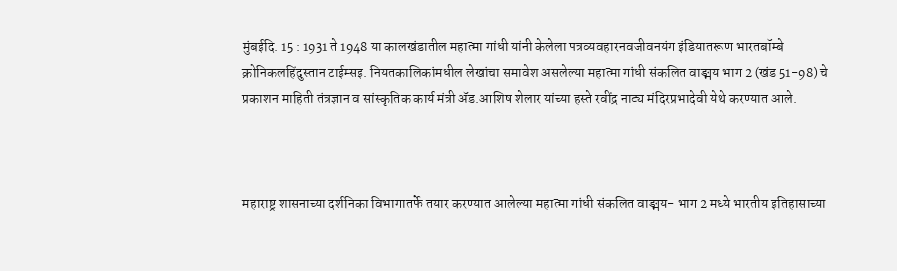मुंबईदि. 15 : 1931 ते 1948 या कालखंडातील महात्मा गांधी यांनी केलेला पत्रव्यवहारनवजीवनयंग इंडियातरूण भारतबॉम्बे क्रोनिकलहिंदुस्तान टाईम्सइ. नियतकालिकांमधील लेखांचा समावेश असलेल्या महात्मा गांधी संकलित वाङ्मय भाग 2 (खंड 51-98) चे प्रकाशन माहिती तंत्रज्ञान व सांस्कृतिक कार्य मंत्री ॲड.आशिष शेलार यांच्या हस्ते रवींद्र नाट्य मंदिरप्रभादेवी येथे करण्यात आले.



महाराष्ट्र शासनाच्या दर्शनिका विभागातर्फे तयार करण्यात आलेल्या महात्मा गांधी संकलित वाङ्मय- भाग 2 मध्ये भारतीय इतिहासाच्या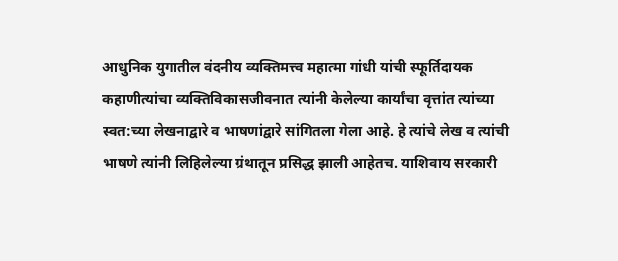आधुनिक युगातील वंदनीय व्यक्तिमत्त्व महात्मा गांधी यांची स्फूर्तिदायक कहाणीत्यांचा व्यक्तिविकासजीवनात त्यांनी केलेल्या कार्यांचा वृत्तांत त्यांच्या स्वत:च्या लेखनाद्वारे व भाषणांद्वारे सांगितला गेला आहे. हे त्यांचे लेख व त्यांची भाषणे त्यांनी लिहिलेल्या ग्रंथातून प्रसिद्ध झाली आहेतच. याशिवाय सरकारी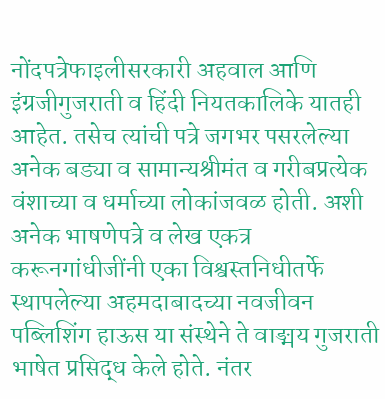नोंदपत्रेफाइलीसरकारी अहवाल आणि इंग्रजीगुजराती व हिंदी नियतकालिके यातही आहेत. तसेच त्यांची पत्रे जगभर पसरलेल्या अनेक बड्या व सामान्यश्रीमंत व गरीबप्रत्येक वंशाच्या व धर्माच्या लोकांजवळ होती. अशी अनेक भाषणेपत्रे व लेख एकत्र करूनगांधीजींनी एका विश्वस्तनिधीतर्फे स्थापलेल्या अहमदाबादच्या नवजीवन पब्लिशिंग हाऊस या संस्थेने ते वाङ्मय गुजराती भाषेत प्रसिद्ध केले होते. नंतर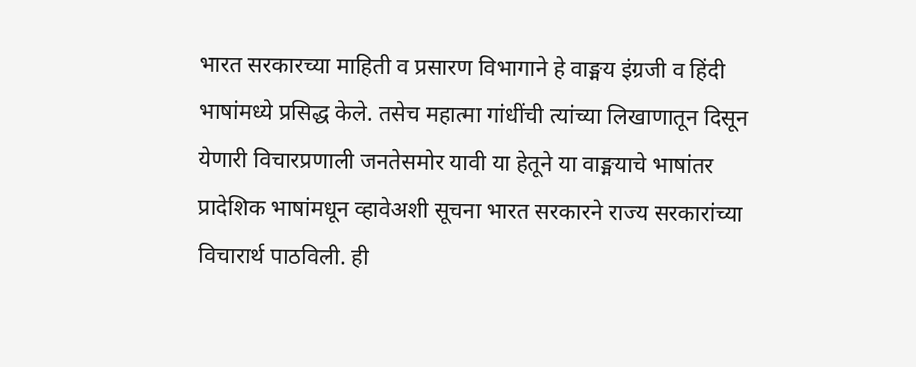भारत सरकारच्या माहिती व प्रसारण विभागाने हे वाङ्मय इंग्रजी व हिंदी भाषांमध्ये प्रसिद्ध केले. तसेच महात्मा गांधींची त्यांच्या लिखाणातून दिसून येणारी विचारप्रणाली जनतेसमोर यावी या हेतूने या वाङ्मयाचे भाषांतर प्रादेशिक भाषांमधून व्हावेअशी सूचना भारत सरकारने राज्य सरकारांच्या विचारार्थ पाठविली. ही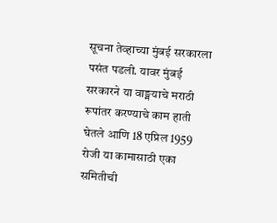सूचना तेव्हाच्या मुंबई सरकारला पसंत पडली. यावर मुंबई सरकारने या वाङ्मयाचे मराठी रूपांतर करण्याचे काम हाती घेतले आणि 18 एप्रिल 1959 रोजी या कामासाठी एका समितीची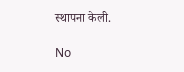स्थापना केली.

No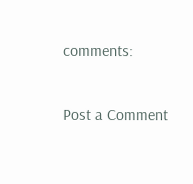comments:

Post a Comment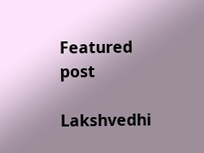Featured post

Lakshvedhi